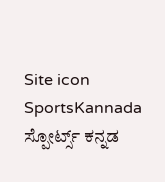Site icon SportsKannada ಸ್ಪೋರ್ಟ್ಸ್ ಕನ್ನಡ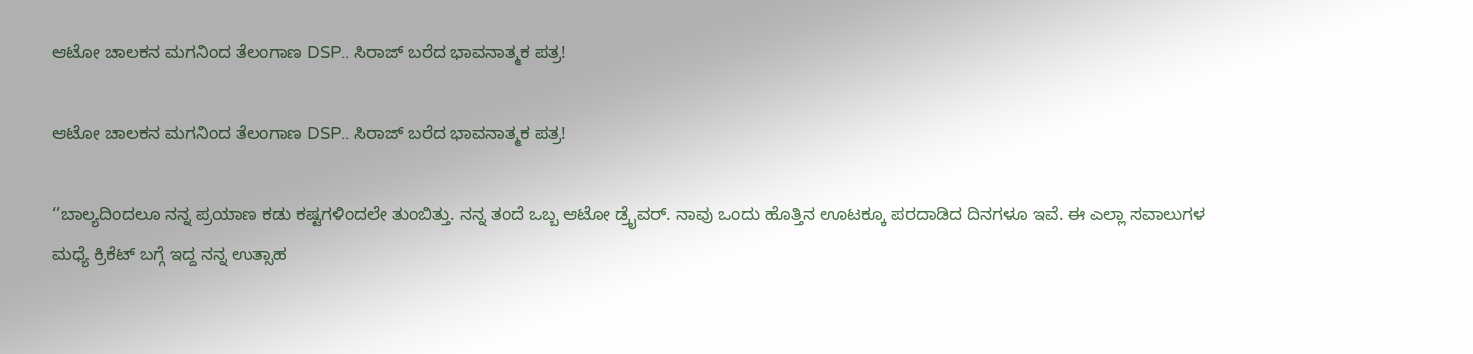ಆಟೋ ಚಾಲಕನ ಮಗನಿಂದ ತೆಲಂಗಾಣ DSP.. ಸಿರಾಜ್ ಬರೆದ ಭಾವನಾತ್ಮಕ ಪತ್ರ!

ಆಟೋ ಚಾಲಕನ ಮಗನಿಂದ ತೆಲಂಗಾಣ DSP.. ಸಿರಾಜ್ ಬರೆದ ಭಾವನಾತ್ಮಕ ಪತ್ರ!

‘’ಬಾಲ್ಯದಿಂದಲೂ ನನ್ನ ಪ್ರಯಾಣ ಕಡು ಕಷ್ಟಗಳಿಂದಲೇ ತುಂಬಿತ್ತು. ನನ್ನ ತಂದೆ ಒಬ್ಬ ಆಟೋ ಡ್ರೈವರ್. ನಾವು ಒಂದು ಹೊತ್ತಿನ ಊಟಕ್ಕೂ ಪರದಾಡಿದ ದಿನಗಳೂ ಇವೆ. ಈ ಎಲ್ಲಾ ಸವಾಲುಗಳ ಮಧ್ಯೆ ಕ್ರಿಕೆಟ್ ಬಗ್ಗೆ ಇದ್ದ ನನ್ನ ಉತ್ಸಾಹ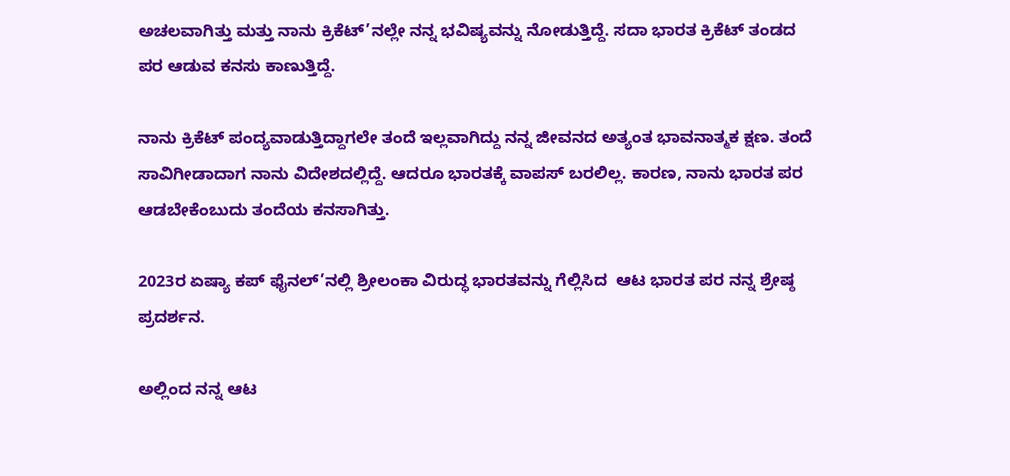ಅಚಲವಾಗಿತ್ತು ಮತ್ತು ನಾನು ಕ್ರಿಕೆಟ್’ನಲ್ಲೇ ನನ್ನ ಭವಿಷ್ಯವನ್ನು ನೋಡುತ್ತಿದ್ದೆ. ಸದಾ ಭಾರತ ಕ್ರಿಕೆಟ್ ತಂಡದ ಪರ ಆಡುವ ಕನಸು ಕಾಣುತ್ತಿದ್ದೆ.

ನಾನು ಕ್ರಿಕೆಟ್ ಪಂದ್ಯವಾಡುತ್ತಿದ್ದಾಗಲೇ ತಂದೆ ಇಲ್ಲವಾಗಿದ್ದು ನನ್ನ ಜೀವನದ ಅತ್ಯಂತ ಭಾವನಾತ್ಮಕ ಕ್ಷಣ. ತಂದೆ ಸಾವಿಗೀಡಾದಾಗ ನಾನು ವಿದೇಶದಲ್ಲಿದ್ದೆ. ಆದರೂ ಭಾರತಕ್ಕೆ ವಾಪಸ್ ಬರಲಿಲ್ಲ. ಕಾರಣ, ನಾನು ಭಾರತ ಪರ ಆಡಬೇಕೆಂಬುದು ತಂದೆಯ ಕನಸಾಗಿತ್ತು.

2023ರ ಏಷ್ಯಾ ಕಪ್ ಫೈನಲ್’ನಲ್ಲಿ ಶ್ರೀಲಂಕಾ ವಿರುದ್ಧ ಭಾರತವನ್ನು ಗೆಲ್ಲಿಸಿದ  ಆಟ ಭಾರತ ಪರ ನನ್ನ ಶ್ರೇಷ್ಠ ಪ್ರದರ್ಶನ.

ಅಲ್ಲಿಂದ ನನ್ನ ಆಟ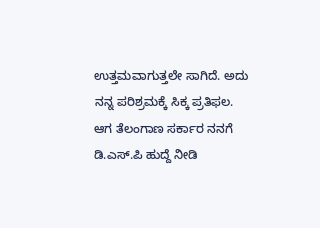ಉತ್ತಮವಾಗುತ್ತಲೇ ಸಾಗಿದೆ. ಅದು ನನ್ನ ಪರಿಶ್ರಮಕ್ಕೆ ಸಿಕ್ಕ ಪ್ರತಿಫಲ. ಆಗ ತೆಲಂಗಾಣ ಸರ್ಕಾರ ನನಗೆ ಡಿ.ಎಸ್.ಪಿ ಹುದ್ದೆ ನೀಡಿ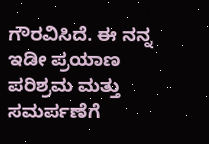ಗೌರವಿಸಿದೆ. ಈ ನನ್ನ ಇಡೀ ಪ್ರಯಾಣ ಪರಿಶ್ರಮ ಮತ್ತು ಸಮರ್ಪಣೆಗೆ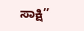ಸಾಕ್ಷಿ’’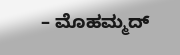– ಮೊಹಮ್ಮದ್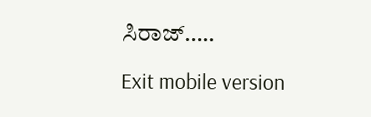ಸಿರಾಜ್…..

Exit mobile version